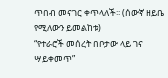ጥበብ መናገር ቀጥላለች፡፡ (ሰውኛ ዘይቤ የሚለውን ይመልከቱ)
“የተራሮች መሰረት በቦታው ላይ ገና ሣይቀመጥ”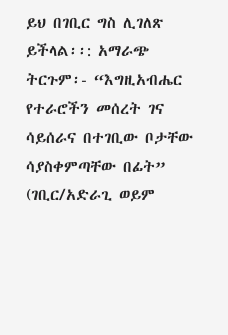ይህ በገቢር ግስ ሊገለጽ ይችላል፡፡: አማራጭ ትርጉም፡- “እግዚአብሔር የተራሮችን መሰረት ገና ሳይሰራና በተገቢው ቦታቸው ሳያስቀምጣቸው በፊት” (ገቢር/አድራጊ ወይም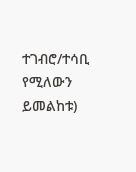ተገብሮ/ተሳቢ የሚለውን ይመልከቱ)